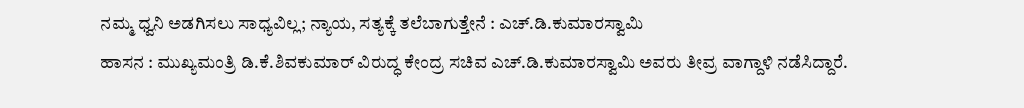ನಮ್ಮ ಧ್ವನಿ ಅಡಗಿಸಲು ಸಾಧ್ಯವಿಲ್ಲ; ನ್ಯಾಯ, ಸತ್ಯಕ್ಕೆ ತಲೆಬಾಗುತ್ತೇನೆ : ಎಚ್.ಡಿ.ಕುಮಾರಸ್ವಾಮಿ
ಹಾಸನ : ಮುಖ್ಯಮಂತ್ರಿ ಡಿ.ಕೆ.ಶಿವಕುಮಾರ್ ವಿರುದ್ಧ ಕೇಂದ್ರ ಸಚಿವ ಎಚ್.ಡಿ.ಕುಮಾರಸ್ವಾಮಿ ಅವರು ತೀವ್ರ ವಾಗ್ದಾಳಿ ನಡೆಸಿದ್ದಾರೆ.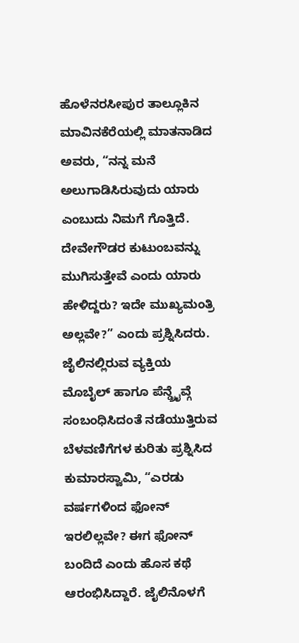ಹೊಳೆನರಸೀಪುರ ತಾಲ್ಲೂಕಿನ ಮಾವಿನಕೆರೆಯಲ್ಲಿ ಮಾತನಾಡಿದ ಅವರು, “ನನ್ನ ಮನೆ ಅಲುಗಾಡಿಸಿರುವುದು ಯಾರು ಎಂಬುದು ನಿಮಗೆ ಗೊತ್ತಿದೆ. ದೇವೇಗೌಡರ ಕುಟುಂಬವನ್ನು ಮುಗಿಸುತ್ತೇವೆ ಎಂದು ಯಾರು ಹೇಳಿದ್ದರು? ಇದೇ ಮುಖ್ಯಮಂತ್ರಿ ಅಲ್ಲವೇ?” ಎಂದು ಪ್ರಶ್ನಿಸಿದರು.
ಜೈಲಿನಲ್ಲಿರುವ ವ್ಯಕ್ತಿಯ ಮೊಬೈಲ್ ಹಾಗೂ ಪೆನ್ಡ್ರೈವ್ಗೆ ಸಂಬಂಧಿಸಿದಂತೆ ನಡೆಯುತ್ತಿರುವ ಬೆಳವಣಿಗೆಗಳ ಕುರಿತು ಪ್ರಶ್ನಿಸಿದ ಕುಮಾರಸ್ವಾಮಿ, “ಎರಡು ವರ್ಷಗಳಿಂದ ಫೋನ್ ಇರಲಿಲ್ಲವೇ? ಈಗ ಫೋನ್ ಬಂದಿದೆ ಎಂದು ಹೊಸ ಕಥೆ ಆರಂಭಿಸಿದ್ದಾರೆ. ಜೈಲಿನೊಳಗೆ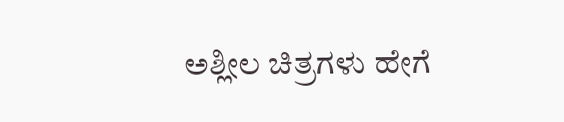ಅಶ್ಲೀಲ ಚಿತ್ರಗಳು ಹೇಗೆ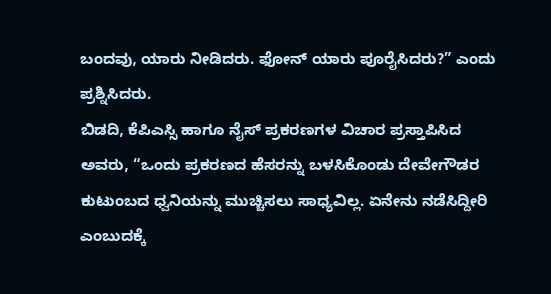ಬಂದವು, ಯಾರು ನೀಡಿದರು. ಫೋನ್ ಯಾರು ಪೂರೈಸಿದರು?” ಎಂದು ಪ್ರಶ್ನಿಸಿದರು.
ಬಿಡದಿ, ಕೆಪಿಎಸ್ಸಿ ಹಾಗೂ ನೈಸ್ ಪ್ರಕರಣಗಳ ವಿಚಾರ ಪ್ರಸ್ತಾಪಿಸಿದ ಅವರು, “ಒಂದು ಪ್ರಕರಣದ ಹೆಸರನ್ನು ಬಳಸಿಕೊಂಡು ದೇವೇಗೌಡರ ಕುಟುಂಬದ ಧ್ವನಿಯನ್ನು ಮುಚ್ಚಿಸಲು ಸಾಧ್ಯವಿಲ್ಲ. ಏನೇನು ನಡೆಸಿದ್ದೀರಿ ಎಂಬುದಕ್ಕೆ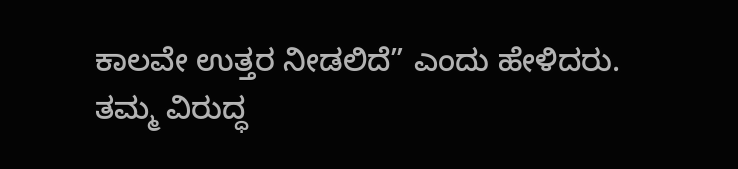ಕಾಲವೇ ಉತ್ತರ ನೀಡಲಿದೆ” ಎಂದು ಹೇಳಿದರು.
ತಮ್ಮ ವಿರುದ್ಧ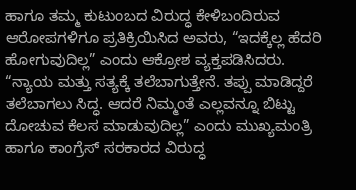ಹಾಗೂ ತಮ್ಮ ಕುಟುಂಬದ ವಿರುದ್ಧ ಕೇಳಿಬಂದಿರುವ ಆರೋಪಗಳಿಗೂ ಪ್ರತಿಕ್ರಿಯಿಸಿದ ಅವರು, “ಇದಕ್ಕೆಲ್ಲ ಹೆದರಿ ಹೋಗುವುದಿಲ್ಲ” ಎಂದು ಆಕ್ರೋಶ ವ್ಯಕ್ತಪಡಿಸಿದರು.
“ನ್ಯಾಯ ಮತ್ತು ಸತ್ಯಕ್ಕೆ ತಲೆಬಾಗುತ್ತೇನೆ. ತಪ್ಪು ಮಾಡಿದ್ದರೆ ತಲೆಬಾಗಲು ಸಿದ್ಧ. ಆದರೆ ನಿಮ್ಮಂತೆ ಎಲ್ಲವನ್ನೂ ಬಿಟ್ಟು ದೋಚುವ ಕೆಲಸ ಮಾಡುವುದಿಲ್ಲ” ಎಂದು ಮುಖ್ಯಮಂತ್ರಿ ಹಾಗೂ ಕಾಂಗ್ರೆಸ್ ಸರಕಾರದ ವಿರುದ್ಧ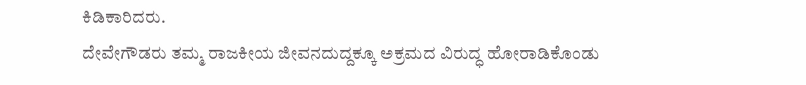ಕಿಡಿಕಾರಿದರು.
ದೇವೇಗೌಡರು ತಮ್ಮ ರಾಜಕೀಯ ಜೀವನದುದ್ದಕ್ಕೂ ಅಕ್ರಮದ ವಿರುದ್ಧ ಹೋರಾಡಿಕೊಂಡು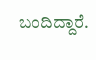ಬಂದಿದ್ದಾರೆ.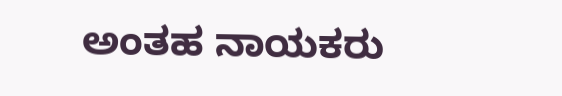ಅಂತಹ ನಾಯಕರು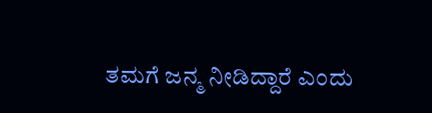ತಮಗೆ ಜನ್ಮ ನೀಡಿದ್ದಾರೆ ಎಂದು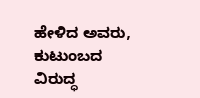ಹೇಳಿದ ಅವರು, ಕುಟುಂಬದ ವಿರುದ್ಧ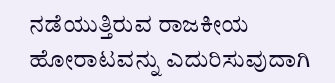ನಡೆಯುತ್ತಿರುವ ರಾಜಕೀಯ ಹೋರಾಟವನ್ನು ಎದುರಿಸುವುದಾಗಿ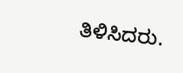ತಿಳಿಸಿದರು.